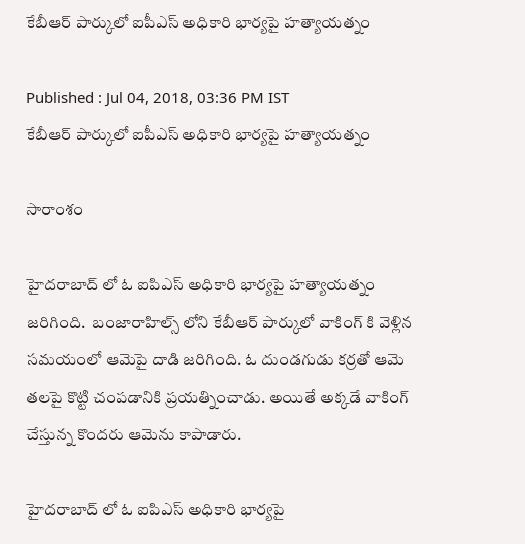కేబీఆర్ పార్కులో ఐపీఎస్ అధికారి భార్యపై హత్యాయత్నం

Published : Jul 04, 2018, 03:36 PM IST
కేబీఆర్ పార్కులో ఐపీఎస్ అధికారి భార్యపై హత్యాయత్నం

సారాంశం

హైదరాబాద్ లో ఓ ఐపిఎస్ అధికారి భార్యపై హత్యాయత్నం జరిగింది.  బంజారాహిల్స్ లోని కేబీఆర్ పార్కులో వాకింగ్ కి వెళ్లిన సమయంలో ఆమెపై దాడి జరిగింది. ఓ దుండగుడు కర్రతో ఆమె తలపై కొట్టి చంపడానికి ప్రయత్నించాడు. అయితే అక్కడే వాకింగ్ చేస్తున్న కొందరు ఆమెను కాపాడారు.

హైదరాబాద్ లో ఓ ఐపిఎస్ అధికారి భార్యపై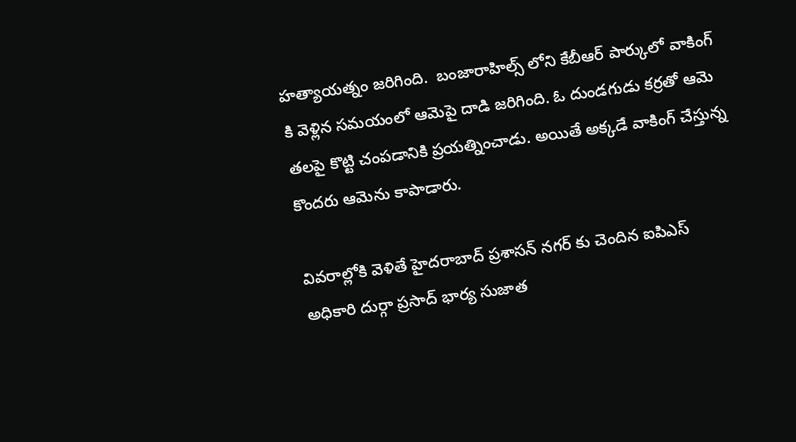హత్యాయత్నం జరిగింది.  బంజారాహిల్స్ లోని కేబీఆర్ పార్కులో వాకింగ్ కి వెళ్లిన సమయంలో ఆమెపై దాడి జరిగింది. ఓ దుండగుడు కర్రతో ఆమె తలపై కొట్టి చంపడానికి ప్రయత్నించాడు. అయితే అక్కడే వాకింగ్ చేస్తున్న కొందరు ఆమెను కాపాడారు.

వివరాల్లోకి వెళితే హైదరాబాద్ ప్రశాసన్ నగర్ కు చెందిన ఐపిఎస్ అధికారి దుర్గా ప్రసాద్ భార్య సుజాత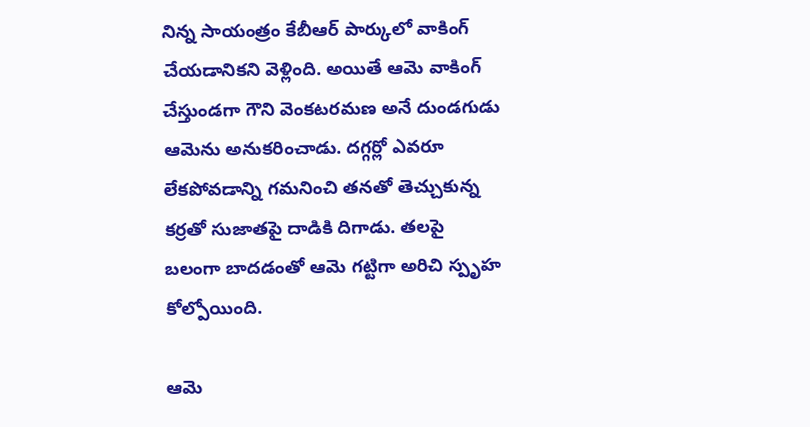నిన్న సాయంత్రం కేబీఆర్ పార్కులో వాకింగ్ చేయడానికని వెళ్లింది. అయితే ఆమె వాకింగ్ చేస్తుండగా గౌని వెంకటరమణ అనే దుండగుడు ఆమెను అనుకరించాడు. దగ్గర్లో ఎవరూ లేకపోవడాన్ని గమనించి తనతో తెచ్చుకున్న కర్రతో సుజాతపై దాడికి దిగాడు. తలపై బలంగా బాదడంతో ఆమె గట్టిగా అరిచి స్పృహ కోల్పోయింది.

ఆమె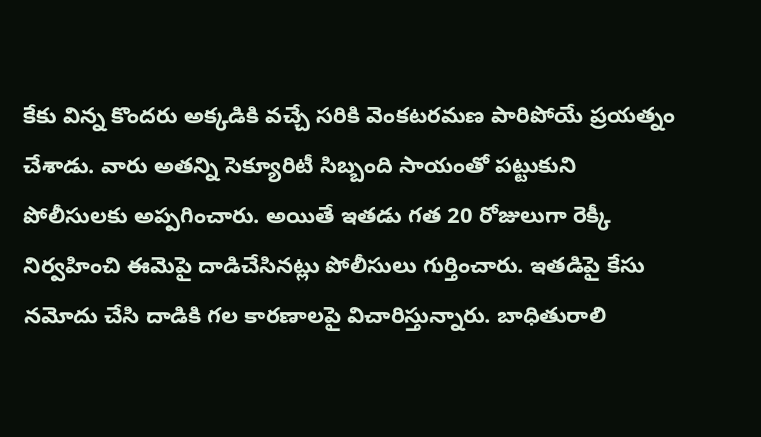కేకు విన్న కొందరు అక్కడికి వచ్చే సరికి వెంకటరమణ పారిపోయే ప్రయత్నం చేశాడు. వారు అతన్ని సెక్యూరిటీ సిబ్బంది సాయంతో పట్టుకుని పోలీసులకు అప్పగించారు. అయితే ఇతడు గత 20 రోజులుగా రెక్కీ నిర్వహించి ఈమెపై దాడిచేసినట్లు పోలీసులు గుర్తించారు. ఇతడిపై కేసు నమోదు చేసి దాడికి గల కారణాలపై విచారిస్తున్నారు. బాధితురాలి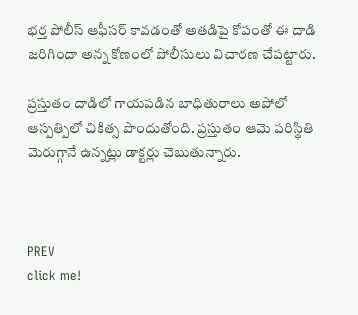భర్త పోలీస్ ఆఫీసర్ కావడంతో అతడిపై కోపంతో ఈ దాడి జరిగిందా అన్న కోణంలో పోలీసులు విచారణ చేపట్టారు.

ప్రస్తుతం దాడిలో గాయపడిన బాధితురాలు అపోలో ఆస్పత్పిలో చికిత్స పొందుతోంది. ప్రస్తుతం ఆమె పరిస్థితి మెరుగ్గానే ఉన్నట్లు డాక్టర్లు చెబుతున్నారు.



PREV
click me!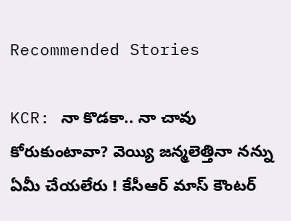Recommended Stories

KCR: నా కొడకా.. నా చావు కోరుకుంటావా? వెయ్యి జన్మలెత్తినా నన్ను ఏమీ చేయలేరు ! కేసీఆర్ మాస్ కౌంటర్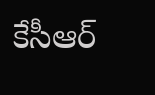కేసీఆర్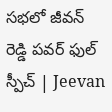సభలో జీవన్ రెడ్డి పవర్ ఫుల్ స్పీచ్ | Jeevan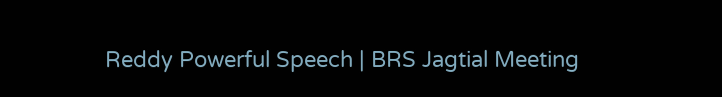Reddy Powerful Speech | BRS Jagtial Meeting